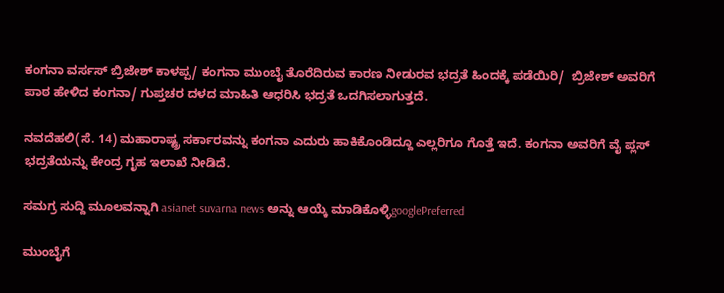ಕಂಗನಾ ವರ್ಸಸ್ ಬ್ರಿಜೇಶ್ ಕಾಳಪ್ಪ/ ಕಂಗನಾ ಮುಂಬೈ ತೊರೆದಿರುವ ಕಾರಣ ನೀಡುರವ ಭದ್ರತೆ ಹಿಂದಕ್ಕೆ ಪಡೆಯಿರಿ/  ಬ್ರಿಜೇಶ್ ಅವರಿಗೆ ಪಾಠ ಹೇಳಿದ ಕಂಗನಾ/ ಗುಪ್ತಚರ ದಳದ ಮಾಹಿತಿ ಆಧರಿಸಿ ಭದ್ರತೆ ಒದಗಿಸಲಾಗುತ್ತದೆ.

ನವದೆಹಲಿ(ಸೆ. 14) ಮಹಾರಾಷ್ಟ್ರ ಸರ್ಕಾರವನ್ನು ಕಂಗನಾ ಎದುರು ಹಾಕಿಕೊಂಡಿದ್ದೂ ಎಲ್ಲರಿಗೂ ಗೊತ್ತೆ ಇದೆ. ಕಂಗನಾ ಅವರಿಗೆ ವೈ ಪ್ಲಸ್ ಭದ್ರತೆಯನ್ನು ಕೇಂದ್ರ ಗೃಹ ಇಲಾಖೆ ನೀಡಿದೆ.

ಸಮಗ್ರ ಸುದ್ದಿ ಮೂಲವನ್ನಾಗಿ asianet suvarna news ಅನ್ನು ಆಯ್ಕೆ ಮಾಡಿಕೊಳ್ಳಿgooglePreferred

ಮುಂಬೈಗೆ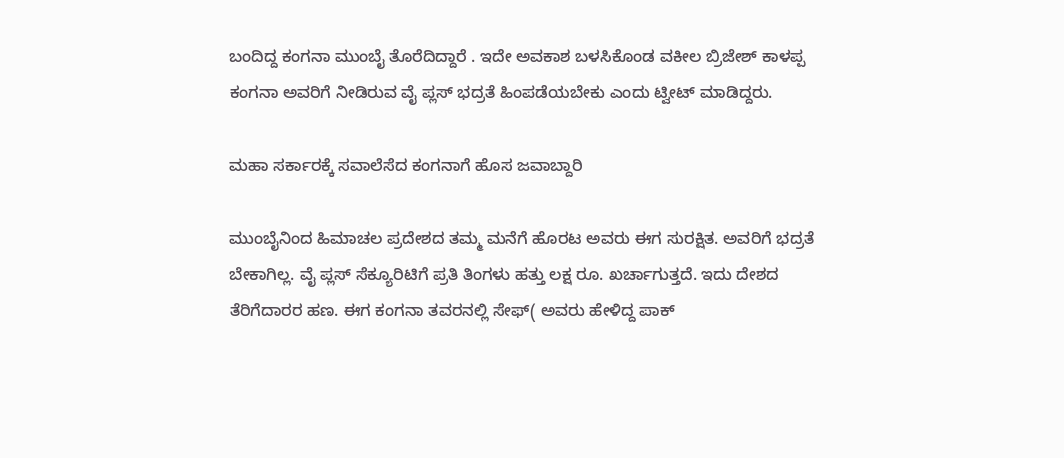ಬಂದಿದ್ದ ಕಂಗನಾ ಮುಂಬೈ ತೊರೆದಿದ್ದಾರೆ . ಇದೇ ಅವಕಾಶ ಬಳಸಿಕೊಂಡ ವಕೀಲ ಬ್ರಿಜೇಶ್ ಕಾಳಪ್ಪ ಕಂಗನಾ ಅವರಿಗೆ ನೀಡಿರುವ ವೈ ಪ್ಲಸ್ ಭದ್ರತೆ ಹಿಂಪಡೆಯಬೇಕು ಎಂದು ಟ್ವೀಟ್ ಮಾಡಿದ್ದರು.

ಮಹಾ ಸರ್ಕಾರಕ್ಕೆ ಸವಾಲೆಸೆದ ಕಂಗನಾಗೆ ಹೊಸ ಜವಾಬ್ದಾರಿ

ಮುಂಬೈನಿಂದ ಹಿಮಾಚಲ ಪ್ರದೇಶದ ತಮ್ಮ ಮನೆಗೆ ಹೊರಟ ಅವರು ಈಗ ಸುರಕ್ಷಿತ. ಅವರಿಗೆ ಭದ್ರತೆ ಬೇಕಾಗಿಲ್ಲ. ವೈ ಪ್ಲಸ್ ಸೆಕ್ಯೂರಿಟಿಗೆ ಪ್ರತಿ ತಿಂಗಳು ಹತ್ತು ಲಕ್ಷ ರೂ. ಖರ್ಚಾಗುತ್ತದೆ. ಇದು ದೇಶದ ತೆರಿಗೆದಾರರ ಹಣ. ಈಗ ಕಂಗನಾ ತವರನಲ್ಲಿ ಸೇಫ್( ಅವರು ಹೇಳಿದ್ದ ಪಾಕ್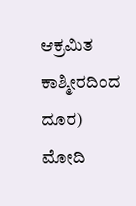ಆಕ್ರಮಿತ ಕಾಶ್ಮೀರದಿಂದ ದೂರ) ಮೋದಿ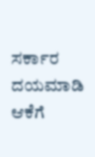ಸರ್ಕಾರ ದಯಮಾಡಿ ಆಕೆಗೆ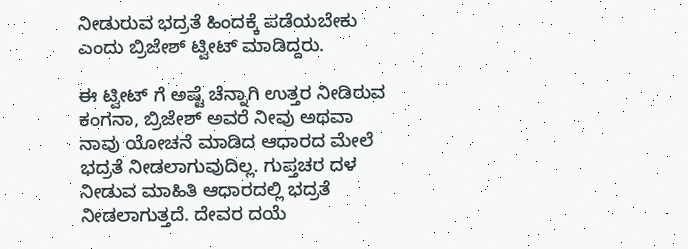ನೀಡುರುವ ಭದ್ರತೆ ಹಿಂದಕ್ಕೆ ಪಡೆಯಬೇಕು ಎಂದು ಬ್ರಿಜೇಶ್ ಟ್ವೀಟ್ ಮಾಡಿದ್ದರು.

ಈ ಟ್ವೀಟ್ ಗೆ ಅಷ್ಟೆ ಚೆನ್ನಾಗಿ ಉತ್ತರ ನೀಡಿರುವ ಕಂಗನಾ, ಬ್ರಿಜೇಶ್ ಅವರೆ ನೀವು ಅಥವಾ ನಾವು ಯೋಚನೆ ಮಾಡಿದ ಆಧಾರದ ಮೇಲೆ ಭದ್ರತೆ ನೀಡಲಾಗುವುದಿಲ್ಲ. ಗುಪ್ತಚರ ದಳ ನೀಡುವ ಮಾಹಿತಿ ಆಧಾರದಲ್ಲಿ ಭದ್ರತೆ ನೀಡಲಾಗುತ್ತದೆ. ದೇವರ ದಯೆ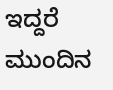ಇದ್ದರೆ ಮುಂದಿನ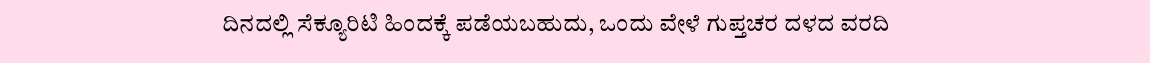ದಿನದಲ್ಲಿ ಸೆಕ್ಯೂರಿಟಿ ಹಿಂದಕ್ಕೆ ಪಡೆಯಬಹುದು, ಒಂದು ವೇಳೆ ಗುಪ್ತಚರ ದಳದ ವರದಿ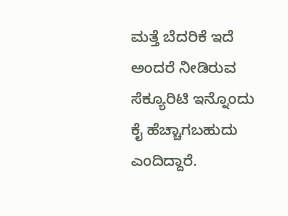ಮತ್ತೆ ಬೆದರಿಕೆ ಇದೆ ಅಂದರೆ ನೀಡಿರುವ ಸೆಕ್ಯೂರಿಟಿ ಇನ್ನೊಂದು ಕೈ ಹೆಚ್ಚಾಗಬಹುದು ಎಂದಿದ್ದಾರೆ.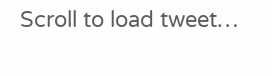Scroll to load tweet…